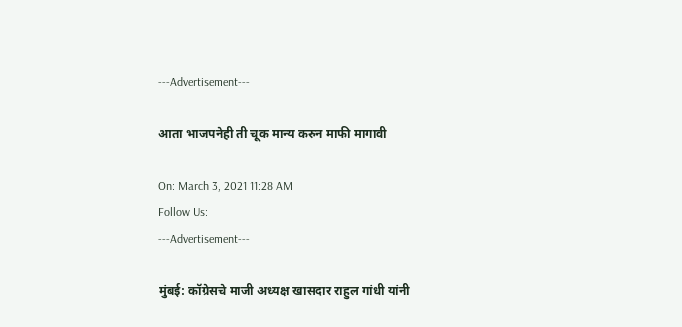---Advertisement---

आता भाजपनेही ती चूक मान्य करुन माफी मागावी

On: March 3, 2021 11:28 AM
Follow Us:
---Advertisement---

मुंबई: कॉग्रेसचे माजी अध्यक्ष खासदार राहुल गांधी यांनी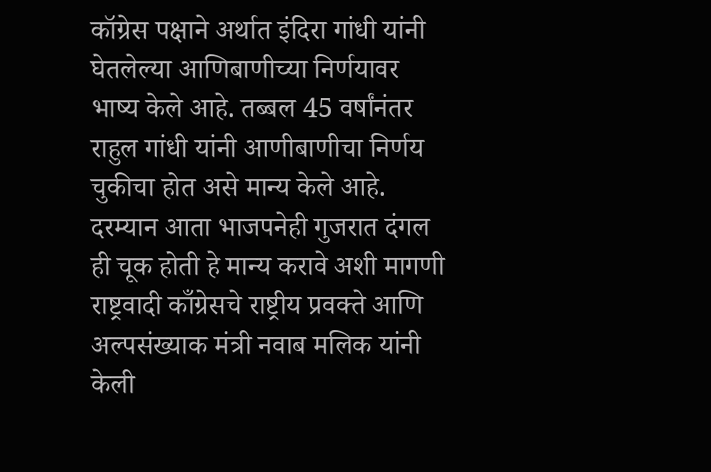कॉग्रेस पक्षाने अर्थात इंदिरा गांधी यांनी घेतलेल्या आणिबाणीच्या निर्णयावर भाष्य केले आहे. तब्बल 45 वर्षांनंतर राहुल गांधी यांनी आणीबाणीचा निर्णय चुकीचा होत असे मान्य केले आहे. दरम्यान आता भाजपनेही गुजरात दंगल ही चूक होती हे मान्य करावे अशी मागणी राष्ट्रवादी काँग्रेसचे राष्ट्रीय प्रवक्ते आणि अल्पसंख्याक मंत्री नवाब मलिक यांनी केली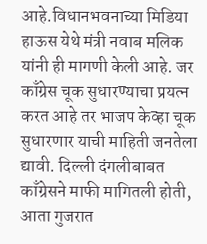आहे.विधानभवनाच्या मिडिया हाऊस येथे मंत्री नवाब मलिक यांनी ही मागणी केली आहे. जर काँग्रेस चूक सुधारण्याचा प्रयत्न करत आहे तर भाजप केव्हा चूक सुधारणार याची माहिती जनतेला द्यावी. दिल्ली दंगलीबाबत काँग्रेसने माफी मागितली होती, आता गुजरात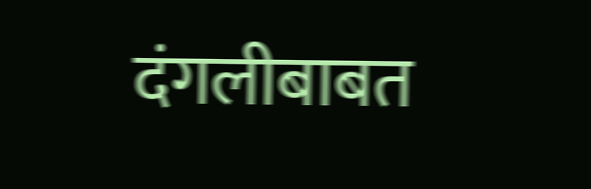दंगलीबाबत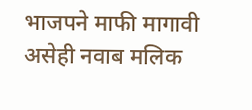भाजपने माफी मागावी असेही नवाब मलिक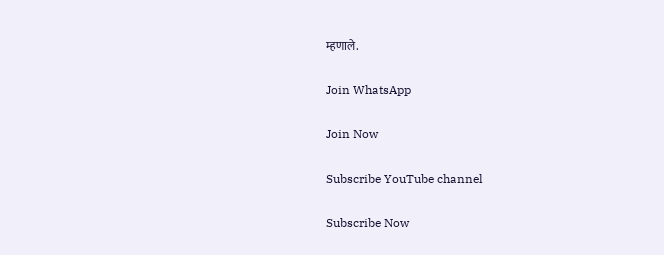म्हणाले.

Join WhatsApp

Join Now

Subscribe YouTube channel

Subscribe Now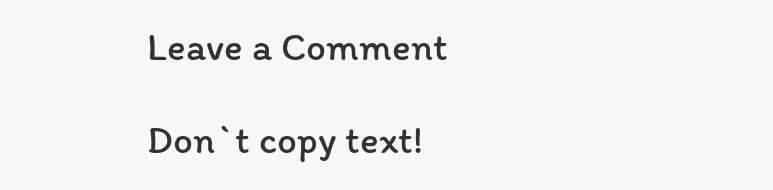Leave a Comment

Don`t copy text!